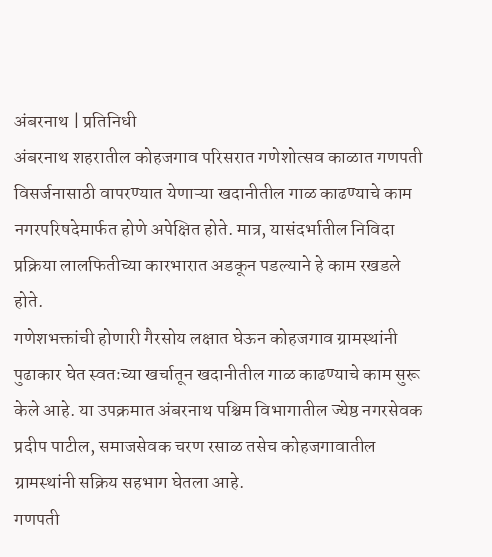अंबरनाथ | प्रतिनिधी
अंबरनाथ शहरातील कोहजगाव परिसरात गणेशोत्सव काळात गणपती विसर्जनासाठी वापरण्यात येणाऱ्या खदानीतील गाळ काढण्याचे काम नगरपरिषदेमार्फत होणे अपेक्षित होते. मात्र, यासंदर्भातील निविदा प्रक्रिया लालफितीच्या कारभारात अडकून पडल्याने हे काम रखडले होते.
गणेशभक्तांची होणारी गैरसोय लक्षात घेऊन कोहजगाव ग्रामस्थांनी पुढाकार घेत स्वतःच्या खर्चातून खदानीतील गाळ काढण्याचे काम सुरू केले आहे. या उपक्रमात अंबरनाथ पश्चिम विभागातील ज्येष्ठ नगरसेवक प्रदीप पाटील, समाजसेवक चरण रसाळ तसेच कोहजगावातील ग्रामस्थांनी सक्रिय सहभाग घेतला आहे.
गणपती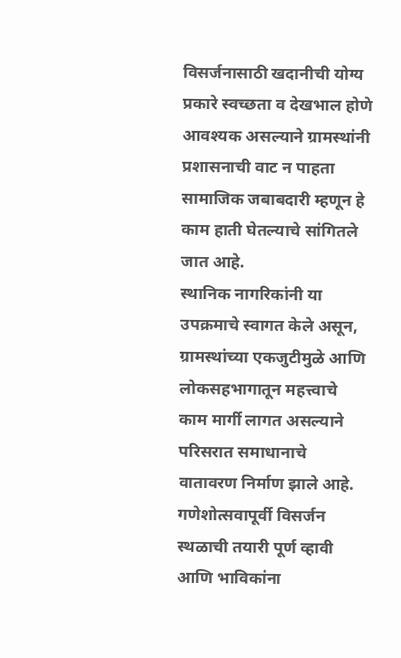विसर्जनासाठी खदानीची योग्य प्रकारे स्वच्छता व देखभाल होणे आवश्यक असल्याने ग्रामस्थांनी प्रशासनाची वाट न पाहता सामाजिक जबाबदारी म्हणून हे काम हाती घेतल्याचे सांगितले जात आहे.
स्थानिक नागरिकांनी या उपक्रमाचे स्वागत केले असून, ग्रामस्थांच्या एकजुटीमुळे आणि लोकसहभागातून महत्त्वाचे काम मार्गी लागत असल्याने परिसरात समाधानाचे वातावरण निर्माण झाले आहे.
गणेशोत्सवापूर्वी विसर्जन स्थळाची तयारी पूर्ण व्हावी आणि भाविकांना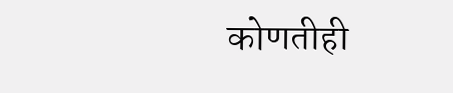कोणतीही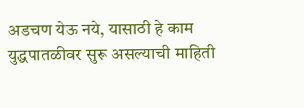अडचण येऊ नये, यासाठी हे काम युद्धपातळीवर सुरू असल्याची माहिती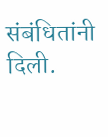संबंधितांनी दिली.